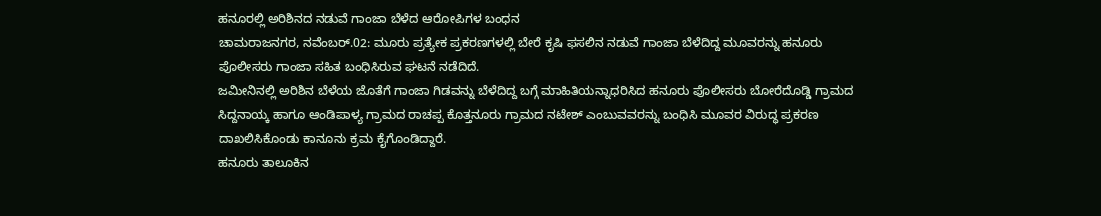ಹನೂರಲ್ಲಿ ಅರಿಶಿನದ ನಡುವೆ ಗಾಂಜಾ ಬೆಳೆದ ಆರೋಪಿಗಳ ಬಂಧನ
ಚಾಮರಾಜನಗರ, ನವೆಂಬರ್.02: ಮೂರು ಪ್ರತ್ಯೇಕ ಪ್ರಕರಣಗಳಲ್ಲಿ ಬೇರೆ ಕೃಷಿ ಫಸಲಿನ ನಡುವೆ ಗಾಂಜಾ ಬೆಳೆದಿದ್ದ ಮೂವರನ್ನು ಹನೂರು ಪೊಲೀಸರು ಗಾಂಜಾ ಸಹಿತ ಬಂಧಿಸಿರುವ ಘಟನೆ ನಡೆದಿದೆ.
ಜಮೀನಿನಲ್ಲಿ ಅರಿಶಿನ ಬೆಳೆಯ ಜೊತೆಗೆ ಗಾಂಜಾ ಗಿಡವನ್ನು ಬೆಳೆದಿದ್ದ ಬಗ್ಗೆ ಮಾಹಿತಿಯನ್ನಾಧರಿಸಿದ ಹನೂರು ಪೊಲೀಸರು ಬೋರೆದೊಡ್ಡಿ ಗ್ರಾಮದ ಸಿದ್ದನಾಯ್ಕ ಹಾಗೂ ಆಂಡಿಪಾಳ್ಯ ಗ್ರಾಮದ ರಾಚಪ್ಪ ಕೊತ್ತನೂರು ಗ್ರಾಮದ ನಟೇಶ್ ಎಂಬುವವರನ್ನು ಬಂಧಿಸಿ ಮೂವರ ವಿರುದ್ಧ ಪ್ರಕರಣ ದಾಖಲಿಸಿಕೊಂಡು ಕಾನೂನು ಕ್ರಮ ಕೈಗೊಂಡಿದ್ದಾರೆ.
ಹನೂರು ತಾಲೂಕಿನ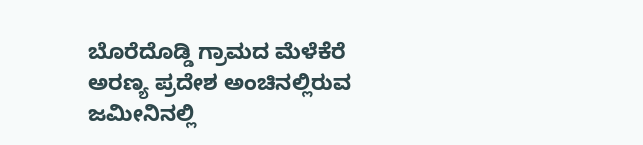ಬೊರೆದೊಡ್ಡಿ ಗ್ರಾಮದ ಮೆಳೆಕೆರೆ ಅರಣ್ಯ ಪ್ರದೇಶ ಅಂಚಿನಲ್ಲಿರುವ ಜಮೀನಿನಲ್ಲಿ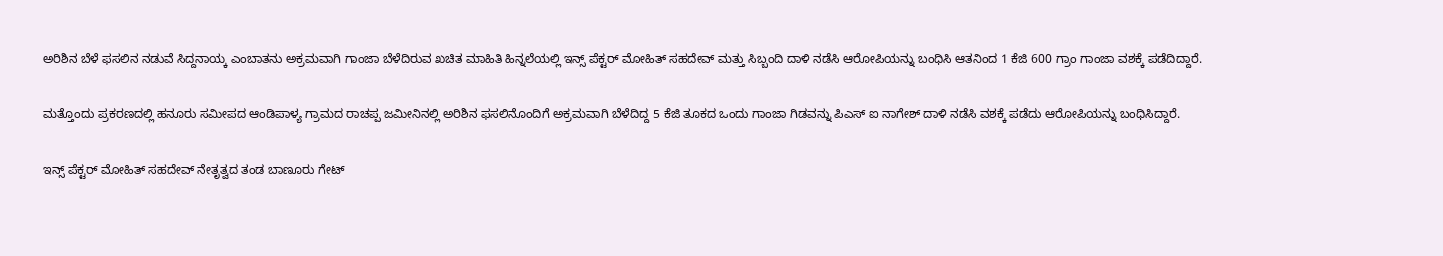ಅರಿಶಿನ ಬೆಳೆ ಫಸಲಿನ ನಡುವೆ ಸಿದ್ದನಾಯ್ಕ ಎಂಬಾತನು ಅಕ್ರಮವಾಗಿ ಗಾಂಜಾ ಬೆಳೆದಿರುವ ಖಚಿತ ಮಾಹಿತಿ ಹಿನ್ನಲೆಯಲ್ಲಿ ಇನ್ಸ್ ಪೆಕ್ಟರ್ ಮೋಹಿತ್ ಸಹದೇವ್ ಮತ್ತು ಸಿಬ್ಬಂದಿ ದಾಳಿ ನಡೆಸಿ ಆರೋಪಿಯನ್ನು ಬಂಧಿಸಿ ಆತನಿಂದ 1 ಕೆಜಿ 600 ಗ್ರಾಂ ಗಾಂಜಾ ವಶಕ್ಕೆ ಪಡೆದಿದ್ದಾರೆ.

ಮತ್ತೊಂದು ಪ್ರಕರಣದಲ್ಲಿ ಹನೂರು ಸಮೀಪದ ಆಂಡಿಪಾಳ್ಯ ಗ್ರಾಮದ ರಾಚಪ್ಪ ಜಮೀನಿನಲ್ಲಿ ಅರಿಶಿನ ಫಸಲಿನೊಂದಿಗೆ ಅಕ್ರಮವಾಗಿ ಬೆಳೆದಿದ್ದ 5 ಕೆಜಿ ತೂಕದ ಒಂದು ಗಾಂಜಾ ಗಿಡವನ್ನು ಪಿಎಸ್ ಐ ನಾಗೇಶ್ ದಾಳಿ ನಡೆಸಿ ವಶಕ್ಕೆ ಪಡೆದು ಆರೋಪಿಯನ್ನು ಬಂಧಿಸಿದ್ದಾರೆ.

ಇನ್ಸ್ ಪೆಕ್ಟರ್ ಮೋಹಿತ್ ಸಹದೇವ್ ನೇತೃತ್ವದ ತಂಡ ಬಾಣೂರು ಗೇಟ್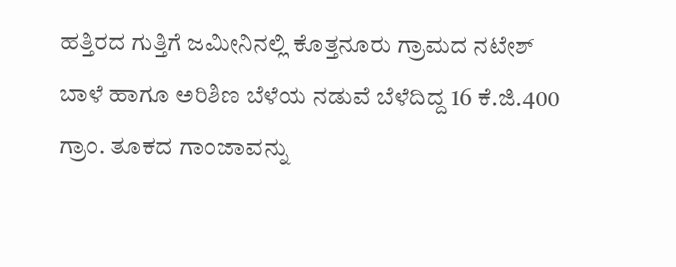ಹತ್ತಿರದ ಗುತ್ತಿಗೆ ಜಮೀನಿನಲ್ಲಿ ಕೊತ್ತನೂರು ಗ್ರಾಮದ ನಟೇಶ್ ಬಾಳೆ ಹಾಗೂ ಅರಿಶಿಣ ಬೆಳೆಯ ನಡುವೆ ಬೆಳೆದಿದ್ದ 16 ಕೆ.ಜಿ.400 ಗ್ರಾಂ. ತೂಕದ ಗಾಂಜಾವನ್ನು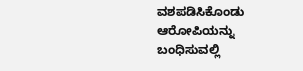ವಶಪಡಿಸಿಕೊಂಡು ಆರೋಪಿಯನ್ನು ಬಂಧಿಸುವಲ್ಲಿ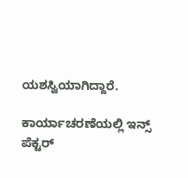ಯಶಸ್ವಿಯಾಗಿದ್ದಾರೆ.

ಕಾರ್ಯಾಚರಣೆಯಲ್ಲಿ ಇನ್ಸ್ ಪೆಕ್ಟರ್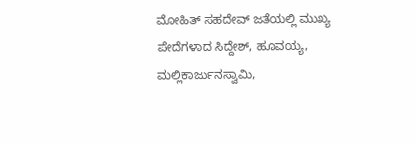ಮೋಹಿತ್ ಸಹದೇವ್ ಜತೆಯಲ್ಲಿ ಮುಖ್ಯ ಪೇದೆಗಳಾದ ಸಿದ್ದೇಶ್, ಹೂವಯ್ಯ, ಮಲ್ಲಿಕಾರ್ಜುನಸ್ವಾಮಿ,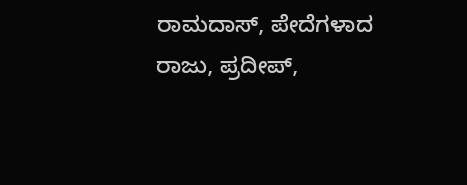ರಾಮದಾಸ್, ಪೇದೆಗಳಾದ ರಾಜು, ಪ್ರದೀಪ್,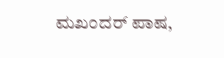ಮಖಂದರ್ ಪಾಷ,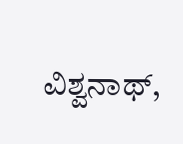ವಿಶ್ವನಾಥ್,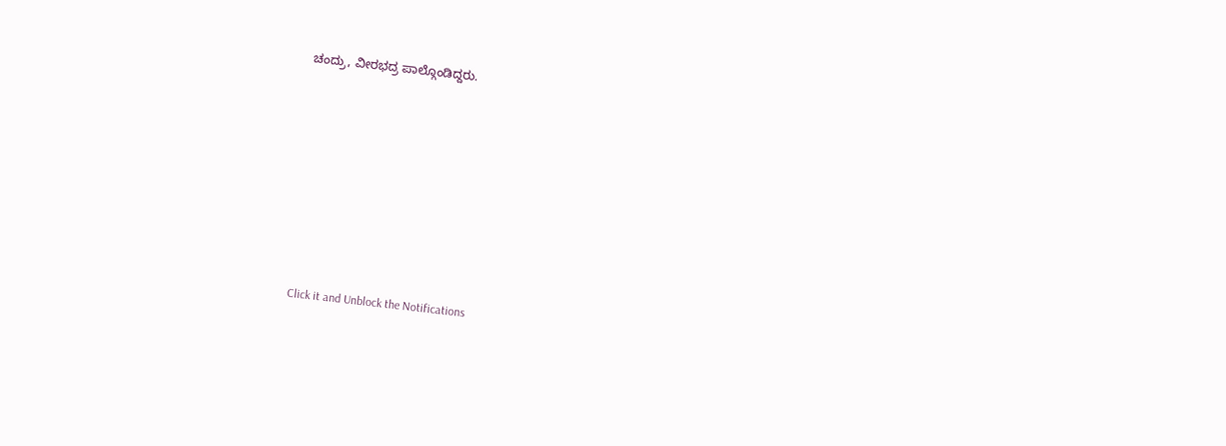ಚಂದ್ರು, ವೀರಭದ್ರ ಪಾಲ್ಗೊಂಡಿದ್ದರು.












Click it and Unblock the Notifications